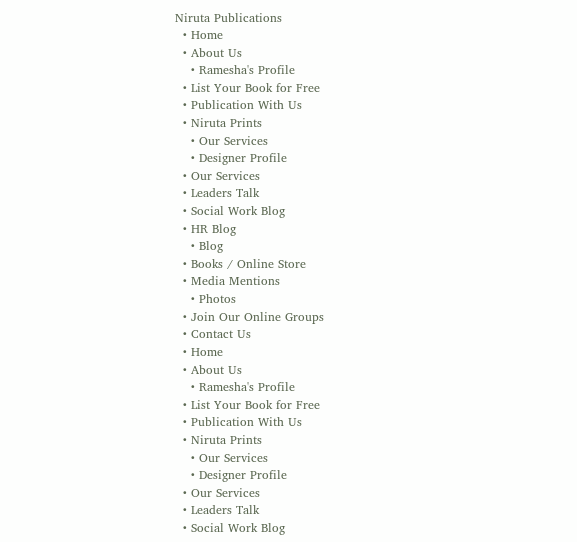Niruta Publications
  • Home
  • About Us
    • Ramesha's Profile
  • List Your Book for Free
  • Publication With Us
  • Niruta Prints
    • Our Services
    • Designer Profile
  • Our Services
  • Leaders Talk
  • Social Work Blog
  • HR Blog
    • Blog
  • Books / Online Store
  • Media Mentions
    • Photos
  • Join Our Online Groups
  • Contact Us
  • Home
  • About Us
    • Ramesha's Profile
  • List Your Book for Free
  • Publication With Us
  • Niruta Prints
    • Our Services
    • Designer Profile
  • Our Services
  • Leaders Talk
  • Social Work Blog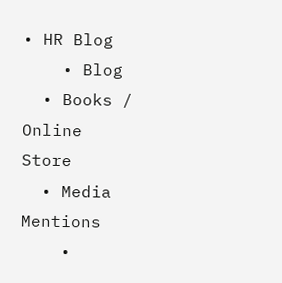• HR Blog
    • Blog
  • Books / Online Store
  • Media Mentions
    •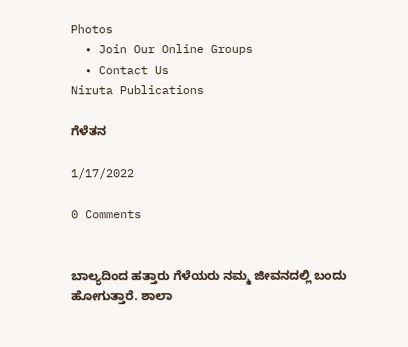Photos
  • Join Our Online Groups
  • Contact Us
Niruta Publications

ಗೆಳೆತನ

1/17/2022

0 Comments


ಬಾಲ್ಯದಿಂದ ಹತ್ತಾರು ಗೆಳೆಯರು ನಮ್ಮ ಜೀವನದಲ್ಲಿ ಬಂದು ಹೋಗುತ್ತಾರೆ. ಶಾಲಾ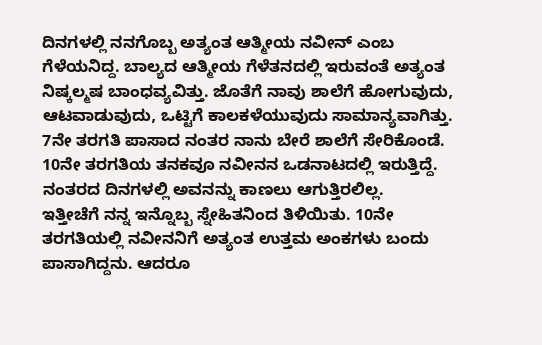ದಿನಗಳಲ್ಲಿ ನನಗೊಬ್ಬ ಅತ್ಯಂತ ಆತ್ಮೀಯ ನವೀನ್ ಎಂಬ ಗೆಳೆಯನಿದ್ದ. ಬಾಲ್ಯದ ಆತ್ಮೀಯ ಗೆಳೆತನದಲ್ಲಿ ಇರುವಂತೆ ಅತ್ಯಂತ ನಿಷ್ಕಲ್ಮಷ ಬಾಂಧವ್ಯವಿತ್ತು. ಜೊತೆಗೆ ನಾವು ಶಾಲೆಗೆ ಹೋಗುವುದು, ಆಟವಾಡುವುದು, ಒಟ್ಟಿಗೆ ಕಾಲಕಳೆಯುವುದು ಸಾಮಾನ್ಯವಾಗಿತ್ತು. 7ನೇ ತರಗತಿ ಪಾಸಾದ ನಂತರ ನಾನು ಬೇರೆ ಶಾಲೆಗೆ ಸೇರಿಕೊಂಡೆ. 10ನೇ ತರಗತಿಯ ತನಕವೂ ನವೀನನ ಒಡನಾಟದಲ್ಲಿ ಇರುತ್ತಿದ್ದೆ. ನಂತರದ ದಿನಗಳಲ್ಲಿ ಅವನನ್ನು ಕಾಣಲು ಆಗುತ್ತಿರಲಿಲ್ಲ.
ಇತ್ತೀಚೆಗೆ ನನ್ನ ಇನ್ನೊಬ್ಬ ಸ್ನೇಹಿತನಿಂದ ತಿಳಿಯಿತು. 10ನೇ ತರಗತಿಯಲ್ಲಿ ನವೀನನಿಗೆ ಅತ್ಯಂತ ಉತ್ತಮ ಅಂಕಗಳು ಬಂದು ಪಾಸಾಗಿದ್ದನು. ಆದರೂ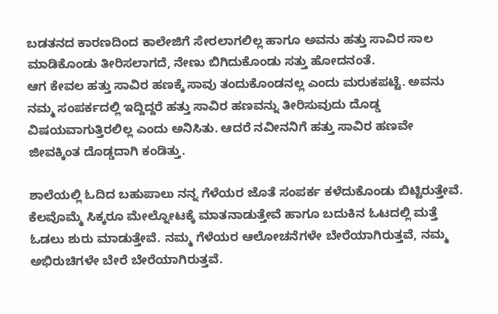ಬಡತನದ ಕಾರಣದಿಂದ ಕಾಲೇಜಿಗೆ ಸೇರಲಾಗಲಿಲ್ಲ ಹಾಗೂ ಅವನು ಹತ್ತು ಸಾವಿರ ಸಾಲ ಮಾಡಿಕೊಂಡು ತೀರಿಸಲಾಗದೆ, ನೇಣು ಬಿಗಿದುಕೊಂಡು ಸತ್ತು ಹೋದನಂತೆ.
ಆಗ ಕೇವಲ ಹತ್ತು ಸಾವಿರ ಹಣಕ್ಕೆ ಸಾವು ತಂದುಕೊಂಡನಲ್ಲ ಎಂದು ಮರುಕಪಟ್ಟೆ. ಅವನು ನಮ್ಮ ಸಂಪರ್ಕದಲ್ಲಿ ಇದ್ದಿದ್ದರೆ ಹತ್ತು ಸಾವಿರ ಹಣವನ್ನು ತೀರಿಸುವುದು ದೊಡ್ಡ ವಿಷಯವಾಗುತ್ತಿರಲಿಲ್ಲ ಎಂದು ಅನಿಸಿತು. ಆದರೆ ನವೀನನಿಗೆ ಹತ್ತು ಸಾವಿರ ಹಣವೇ ಜೀವಕ್ಕಿಂತ ದೊಡ್ಡದಾಗಿ ಕಂಡಿತ್ತು.

ಶಾಲೆಯಲ್ಲಿ ಓದಿದ ಬಹುಪಾಲು ನನ್ನ ಗೆಳೆಯರ ಜೊತೆ ಸಂಪರ್ಕ ಕಳೆದುಕೊಂಡು ಬಿಟ್ಟಿರುತ್ತೇವೆ. ಕೆಲವೊಮ್ಮೆ ಸಿಕ್ಕರೂ ಮೇಲ್ನೋಟಕ್ಕೆ ಮಾತನಾಡುತ್ತೇವೆ ಹಾಗೂ ಬದುಕಿನ ಓಟದಲ್ಲಿ ಮತ್ತೆ ಓಡಲು ಶುರು ಮಾಡುತ್ತೇವೆ. ನಮ್ಮ ಗೆಳೆಯರ ಆಲೋಚನೆಗಳೇ ಬೇರೆಯಾಗಿರುತ್ತವೆ, ನಮ್ಮ ಅಭಿರುಚಿಗಳೇ ಬೇರೆ ಬೇರೆಯಾಗಿರುತ್ತವೆ.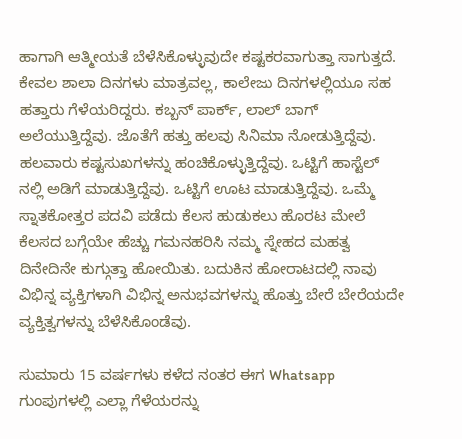ಹಾಗಾಗಿ ಆತ್ಮೀಯತೆ ಬೆಳೆಸಿಕೊಳ್ಳುವುದೇ ಕಷ್ಟಕರವಾಗುತ್ತಾ ಸಾಗುತ್ತದೆ. ಕೇವಲ ಶಾಲಾ ದಿನಗಳು ಮಾತ್ರವಲ್ಲ, ಕಾಲೇಜು ದಿನಗಳಲ್ಲಿಯೂ ಸಹ ಹತ್ತಾರು ಗೆಳೆಯರಿದ್ದರು. ಕಬ್ಬನ್ ಪಾರ್ಕ್, ಲಾಲ್ ಬಾಗ್ ಅಲೆಯುತ್ತಿದ್ದೆವು. ಜೊತೆಗೆ ಹತ್ತು ಹಲವು ಸಿನಿಮಾ ನೋಡುತ್ತಿದ್ದೆವು. ಹಲವಾರು ಕಷ್ಟಸುಖಗಳನ್ನು ಹಂಚಿಕೊಳ್ಳುತ್ತಿದ್ದೆವು. ಒಟ್ಟಿಗೆ ಹಾಸ್ಟೆಲ್ ನಲ್ಲಿ ಅಡಿಗೆ ಮಾಡುತ್ತಿದ್ದೆವು. ಒಟ್ಟಿಗೆ ಊಟ ಮಾಡುತ್ತಿದ್ದೆವು. ಒಮ್ಮೆ ಸ್ನಾತಕೋತ್ತರ ಪದವಿ ಪಡೆದು ಕೆಲಸ ಹುಡುಕಲು ಹೊರಟ ಮೇಲೆ ಕೆಲಸದ ಬಗ್ಗೆಯೇ ಹೆಚ್ಚು ಗಮನಹರಿಸಿ ನಮ್ಮ ಸ್ನೇಹದ ಮಹತ್ವ ದಿನೇದಿನೇ ಕುಗ್ಗುತ್ತಾ ಹೋಯಿತು. ಬದುಕಿನ ಹೋರಾಟದಲ್ಲಿ ನಾವು ವಿಭಿನ್ನ ವ್ಯಕ್ತಿಗಳಾಗಿ ವಿಭಿನ್ನ ಅನುಭವಗಳನ್ನು ಹೊತ್ತು ಬೇರೆ ಬೇರೆಯದೇ ವ್ಯಕ್ತಿತ್ವಗಳನ್ನು ಬೆಳೆಸಿಕೊಂಡೆವು.

ಸುಮಾರು 15 ವರ್ಷಗಳು ಕಳೆದ ನಂತರ ಈಗ Whatsapp ಗುಂಪುಗಳಲ್ಲಿ ಎಲ್ಲಾ ಗೆಳೆಯರನ್ನು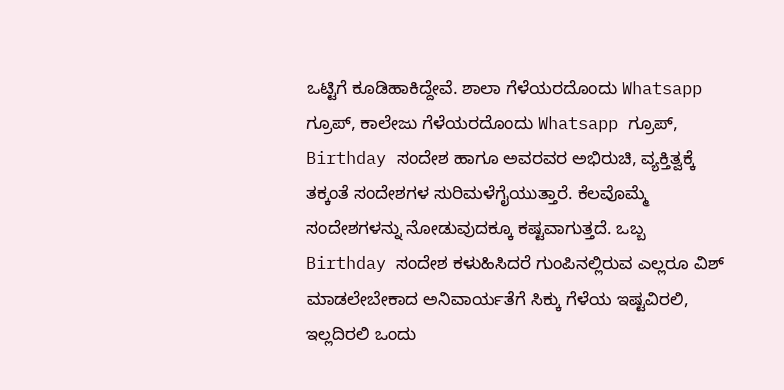ಒಟ್ಟಿಗೆ ಕೂಡಿಹಾಕಿದ್ದೇವೆ. ಶಾಲಾ ಗೆಳೆಯರದೊಂದು Whatsapp ಗ್ರೂಪ್, ಕಾಲೇಜು ಗೆಳೆಯರದೊಂದು Whatsapp ಗ್ರೂಪ್, Birthday ಸಂದೇಶ ಹಾಗೂ ಅವರವರ ಅಭಿರುಚಿ, ವ್ಯಕ್ತಿತ್ವಕ್ಕೆ ತಕ್ಕಂತೆ ಸಂದೇಶಗಳ ಸುರಿಮಳೆಗೈಯುತ್ತಾರೆ. ಕೆಲವೊಮ್ಮೆ ಸಂದೇಶಗಳನ್ನು ನೋಡುವುದಕ್ಕೂ ಕಷ್ಟವಾಗುತ್ತದೆ. ಒಬ್ಬ Birthday ಸಂದೇಶ ಕಳುಹಿಸಿದರೆ ಗುಂಪಿನಲ್ಲಿರುವ ಎಲ್ಲರೂ ವಿಶ್ ಮಾಡಲೇಬೇಕಾದ ಅನಿವಾರ್ಯತೆಗೆ ಸಿಕ್ಕು ಗೆಳೆಯ ಇಷ್ಟವಿರಲಿ, ಇಲ್ಲದಿರಲಿ ಒಂದು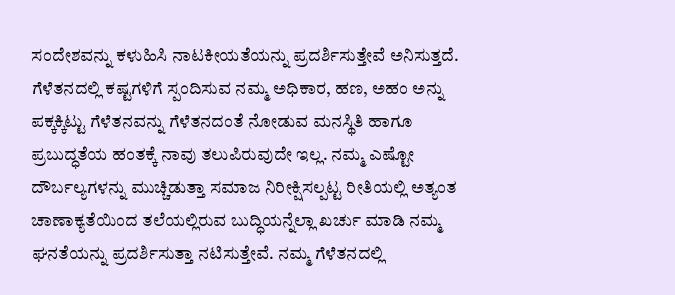ಸಂದೇಶವನ್ನು ಕಳುಹಿಸಿ ನಾಟಕೀಯತೆಯನ್ನು ಪ್ರದರ್ಶಿಸುತ್ತೇವೆ ಅನಿಸುತ್ತದೆ.
ಗೆಳೆತನದಲ್ಲಿ ಕಷ್ಟಗಳಿಗೆ ಸ್ಪಂದಿಸುವ ನಮ್ಮ ಅಧಿಕಾರ, ಹಣ, ಅಹಂ ಅನ್ನು ಪಕ್ಕಕ್ಕಿಟ್ಟು ಗೆಳೆತನವನ್ನು ಗೆಳೆತನದಂತೆ ನೋಡುವ ಮನಸ್ಥಿತಿ ಹಾಗೂ ಪ್ರಬುದ್ಧತೆಯ ಹಂತಕ್ಕೆ ನಾವು ತಲುಪಿರುವುದೇ ಇಲ್ಲ. ನಮ್ಮ ಎಷ್ಟೋ ದೌರ್ಬಲ್ಯಗಳನ್ನು ಮುಚ್ಚಿಡುತ್ತಾ ಸಮಾಜ ನಿರೀಕ್ಷಿಸಲ್ಪಟ್ಟ ರೀತಿಯಲ್ಲಿ ಅತ್ಯಂತ ಚಾಣಾಕ್ಯತೆಯಿಂದ ತಲೆಯಲ್ಲಿರುವ ಬುದ್ಧಿಯನ್ನೆಲ್ಲಾ ಖರ್ಚು ಮಾಡಿ ನಮ್ಮ ಘನತೆಯನ್ನು ಪ್ರದರ್ಶಿಸುತ್ತಾ ನಟಿಸುತ್ತೇವೆ. ನಮ್ಮ ಗೆಳೆತನದಲ್ಲಿ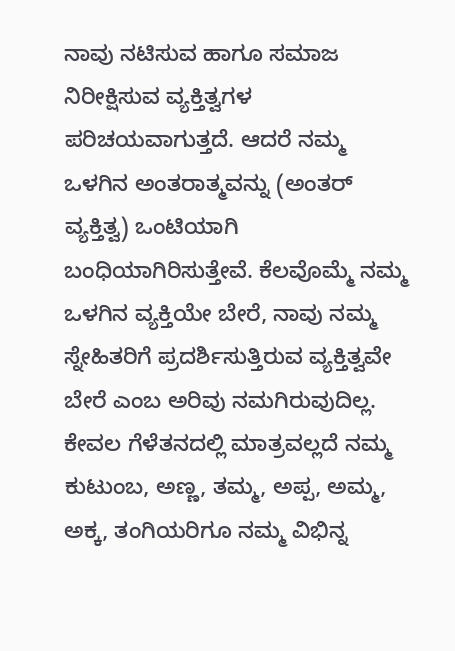ನಾವು ನಟಿಸುವ ಹಾಗೂ ಸಮಾಜ ನಿರೀಕ್ಷಿಸುವ ವ್ಯಕ್ತಿತ್ವಗಳ ಪರಿಚಯವಾಗುತ್ತದೆ. ಆದರೆ ನಮ್ಮ ಒಳಗಿನ ಅಂತರಾತ್ಮವನ್ನು (ಅಂತರ್ ವ್ಯಕ್ತಿತ್ವ) ಒಂಟಿಯಾಗಿ ಬಂಧಿಯಾಗಿರಿಸುತ್ತೇವೆ. ಕೆಲವೊಮ್ಮೆ ನಮ್ಮ ಒಳಗಿನ ವ್ಯಕ್ತಿಯೇ ಬೇರೆ, ನಾವು ನಮ್ಮ ಸ್ನೇಹಿತರಿಗೆ ಪ್ರದರ್ಶಿಸುತ್ತಿರುವ ವ್ಯಕ್ತಿತ್ವವೇ ಬೇರೆ ಎಂಬ ಅರಿವು ನಮಗಿರುವುದಿಲ್ಲ. ಕೇವಲ ಗೆಳೆತನದಲ್ಲಿ ಮಾತ್ರವಲ್ಲದೆ ನಮ್ಮ ಕುಟುಂಬ, ಅಣ್ಣ, ತಮ್ಮ, ಅಪ್ಪ, ಅಮ್ಮ, ಅಕ್ಕ, ತಂಗಿಯರಿಗೂ ನಮ್ಮ ವಿಭಿನ್ನ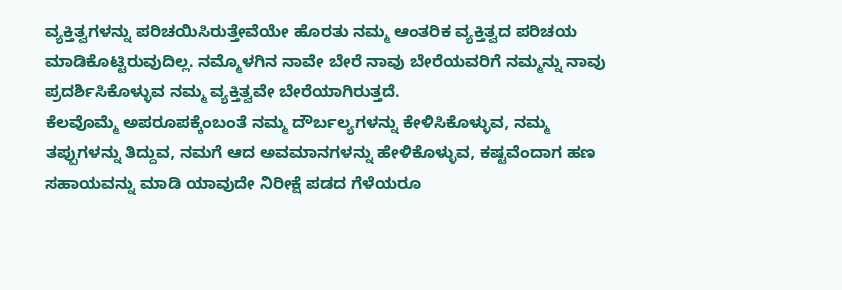ವ್ಯಕ್ತಿತ್ವಗಳನ್ನು ಪರಿಚಯಿಸಿರುತ್ತೇವೆಯೇ ಹೊರತು ನಮ್ಮ ಆಂತರಿಕ ವ್ಯಕ್ತಿತ್ವದ ಪರಿಚಯ ಮಾಡಿಕೊಟ್ಟಿರುವುದಿಲ್ಲ. ನಮ್ಮೊಳಗಿನ ನಾವೇ ಬೇರೆ ನಾವು ಬೇರೆಯವರಿಗೆ ನಮ್ಮನ್ನು ನಾವು ಪ್ರದರ್ಶಿಸಿಕೊಳ್ಳುವ ನಮ್ಮ ವ್ಯಕ್ತಿತ್ವವೇ ಬೇರೆಯಾಗಿರುತ್ತದೆ.
ಕೆಲವೊಮ್ಮೆ ಅಪರೂಪಕ್ಕೆಂಬಂತೆ ನಮ್ಮ ದೌರ್ಬಲ್ಯಗಳನ್ನು ಕೇಳಿಸಿಕೊಳ್ಳುವ, ನಮ್ಮ ತಪ್ಪುಗಳನ್ನು ತಿದ್ದುವ, ನಮಗೆ ಆದ ಅವಮಾನಗಳನ್ನು ಹೇಳಿಕೊಳ್ಳುವ, ಕಷ್ಟವೆಂದಾಗ ಹಣ ಸಹಾಯವನ್ನು ಮಾಡಿ ಯಾವುದೇ ನಿರೀಕ್ಷೆ ಪಡದ ಗೆಳೆಯರೂ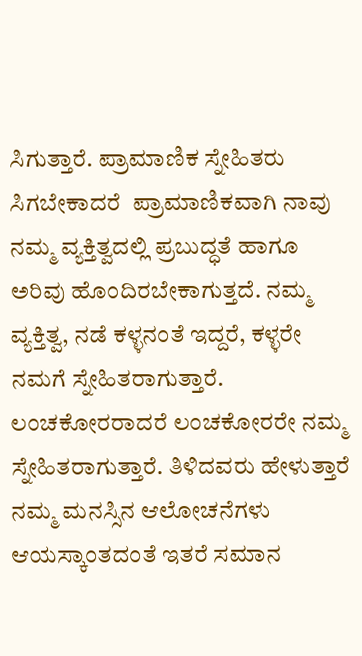ಸಿಗುತ್ತಾರೆ. ಪ್ರಾಮಾಣಿಕ ಸ್ನೇಹಿತರು ಸಿಗಬೇಕಾದರೆ  ಪ್ರಾಮಾಣಿಕವಾಗಿ ನಾವು ನಮ್ಮ ವ್ಯಕ್ತಿತ್ವದಲ್ಲಿ ಪ್ರಬುದ್ಧತೆ ಹಾಗೂ ಅರಿವು ಹೊಂದಿರಬೇಕಾಗುತ್ತದೆ. ನಮ್ಮ ವ್ಯಕ್ತಿತ್ವ, ನಡೆ ಕಳ್ಳನಂತೆ ಇದ್ದರೆ, ಕಳ್ಳರೇ ನಮಗೆ ಸ್ನೇಹಿತರಾಗುತ್ತಾರೆ. ಲಂಚಕೋರರಾದರೆ ಲಂಚಕೋರರೇ ನಮ್ಮ ಸ್ನೇಹಿತರಾಗುತ್ತಾರೆ. ತಿಳಿದವರು ಹೇಳುತ್ತಾರೆ ನಮ್ಮ ಮನಸ್ಸಿನ ಆಲೋಚನೆಗಳು ಆಯಸ್ಕಾಂತದಂತೆ ಇತರೆ ಸಮಾನ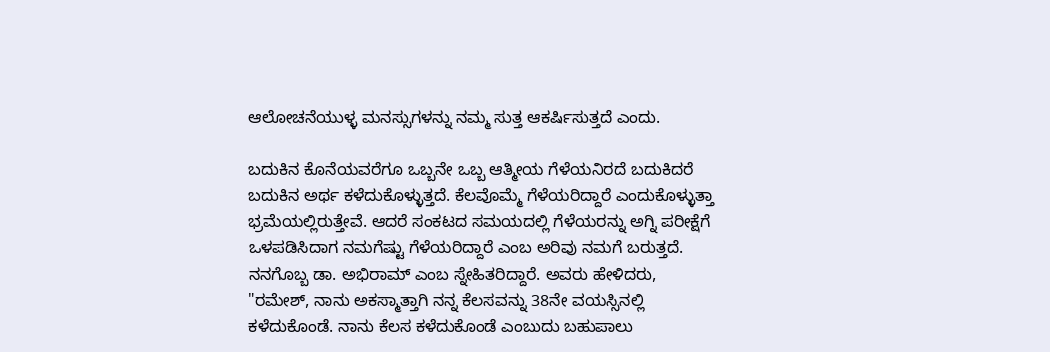ಆಲೋಚನೆಯುಳ್ಳ ಮನಸ್ಸುಗಳನ್ನು ನಮ್ಮ ಸುತ್ತ ಆಕರ್ಷಿಸುತ್ತದೆ ಎಂದು.

ಬದುಕಿನ ಕೊನೆಯವರೆಗೂ ಒಬ್ಬನೇ ಒಬ್ಬ ಆತ್ಮೀಯ ಗೆಳೆಯನಿರದೆ ಬದುಕಿದರೆ ಬದುಕಿನ ಅರ್ಥ ಕಳೆದುಕೊಳ್ಳುತ್ತದೆ. ಕೆಲವೊಮ್ಮೆ ಗೆಳೆಯರಿದ್ದಾರೆ ಎಂದುಕೊಳ್ಳುತ್ತಾ ಭ್ರಮೆಯಲ್ಲಿರುತ್ತೇವೆ. ಆದರೆ ಸಂಕಟದ ಸಮಯದಲ್ಲಿ ಗೆಳೆಯರನ್ನು ಅಗ್ನಿ ಪರೀಕ್ಷೆಗೆ ಒಳಪಡಿಸಿದಾಗ ನಮಗೆಷ್ಟು ಗೆಳೆಯರಿದ್ದಾರೆ ಎಂಬ ಅರಿವು ನಮಗೆ ಬರುತ್ತದೆ. ನನಗೊಬ್ಬ ಡಾ. ಅಭಿರಾಮ್ ಎಂಬ ಸ್ನೇಹಿತರಿದ್ದಾರೆ. ಅವರು ಹೇಳಿದರು,
"ರಮೇಶ್, ನಾನು ಅಕಸ್ಮಾತ್ತಾಗಿ ನನ್ನ ಕೆಲಸವನ್ನು 38ನೇ ವಯಸ್ಸಿನಲ್ಲಿ ಕಳೆದುಕೊಂಡೆ. ನಾನು ಕೆಲಸ ಕಳೆದುಕೊಂಡೆ ಎಂಬುದು ಬಹುಪಾಲು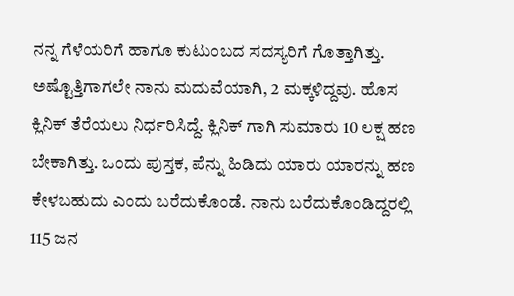ನನ್ನ ಗೆಳೆಯರಿಗೆ ಹಾಗೂ ಕುಟುಂಬದ ಸದಸ್ಯರಿಗೆ ಗೊತ್ತಾಗಿತ್ತು. ಅಷ್ಟೊತ್ತಿಗಾಗಲೇ ನಾನು ಮದುವೆಯಾಗಿ, 2 ಮಕ್ಕಳಿದ್ದವು. ಹೊಸ ಕ್ಲಿನಿಕ್ ತೆರೆಯಲು ನಿರ್ಧರಿಸಿದ್ದೆ. ಕ್ಲಿನಿಕ್ ಗಾಗಿ ಸುಮಾರು 10 ಲಕ್ಷ ಹಣ ಬೇಕಾಗಿತ್ತು. ಒಂದು ಪುಸ್ತಕ, ಪೆನ್ನು ಹಿಡಿದು ಯಾರು ಯಾರನ್ನು ಹಣ ಕೇಳಬಹುದು ಎಂದು ಬರೆದುಕೊಂಡೆ. ನಾನು ಬರೆದುಕೊಂಡಿದ್ದರಲ್ಲಿ 115 ಜನ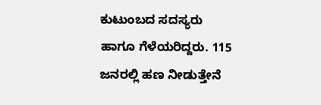ಕುಟುಂಬದ ಸದಸ್ಯರು ಹಾಗೂ ಗೆಳೆಯರಿದ್ದರು. 115 ಜನರಲ್ಲಿ ಹಣ ನೀಡುತ್ತೇನೆ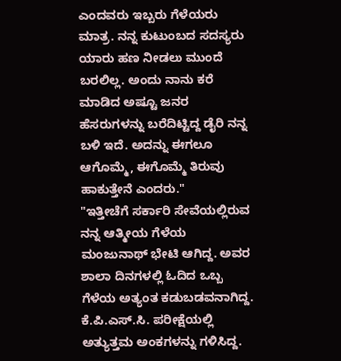ಎಂದವರು ಇಬ್ಬರು ಗೆಳೆಯರು ಮಾತ್ರ. ನನ್ನ ಕುಟುಂಬದ ಸದಸ್ಯರು ಯಾರು ಹಣ ನೀಡಲು ಮುಂದೆ ಬರಲಿಲ್ಲ. ಅಂದು ನಾನು ಕರೆ ಮಾಡಿದ ಅಷ್ಟೂ ಜನರ ಹೆಸರುಗಳನ್ನು ಬರೆದಿಟ್ಟಿದ್ದ ಡೈರಿ ನನ್ನ ಬಳಿ ಇದೆ. ಅದನ್ನು ಈಗಲೂ ಆಗೊಮ್ಮೆ, ಈಗೊಮ್ಮೆ ತಿರುವು ಹಾಕುತ್ತೇನೆ ಎಂದರು."
"ಇತ್ತೀಚೆಗೆ ಸರ್ಕಾರಿ ಸೇವೆಯಲ್ಲಿರುವ ನನ್ನ ಆತ್ಮೀಯ ಗೆಳೆಯ ಮಂಜುನಾಥ್ ಭೇಟಿ ಆಗಿದ್ದ. ಅವರ ಶಾಲಾ ದಿನಗಳಲ್ಲಿ ಓದಿದ ಒಬ್ಬ ಗೆಳೆಯ ಅತ್ಯಂತ ಕಡುಬಡವನಾಗಿದ್ದ. ಕೆ.ಪಿ.ಎಸ್.ಸಿ. ಪರೀಕ್ಷೆಯಲ್ಲಿ ಅತ್ಯುತ್ತಮ ಅಂಕಗಳನ್ನು ಗಳಿಸಿದ್ದ.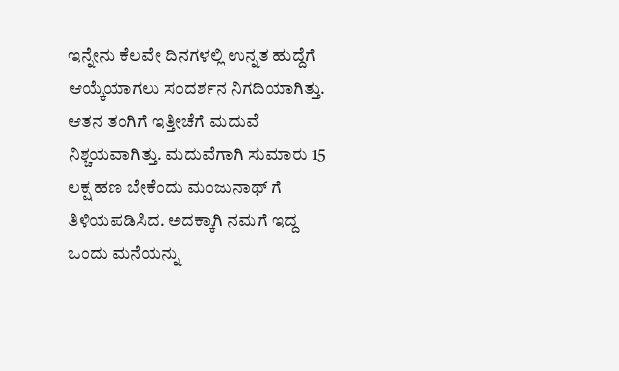ಇನ್ನೇನು ಕೆಲವೇ ದಿನಗಳಲ್ಲಿ ಉನ್ನತ ಹುದ್ದೆಗೆ ಆಯ್ಕೆಯಾಗಲು ಸಂದರ್ಶನ ನಿಗದಿಯಾಗಿತ್ತು. ಆತನ ತಂಗಿಗೆ ಇತ್ತೀಚೆಗೆ ಮದುವೆ ನಿಶ್ಚಯವಾಗಿತ್ತು. ಮದುವೆಗಾಗಿ ಸುಮಾರು 15 ಲಕ್ಷ ಹಣ ಬೇಕೆಂದು ಮಂಜುನಾಥ್ ಗೆ ತಿಳಿಯಪಡಿಸಿದ. ಅದಕ್ಕಾಗಿ ನಮಗೆ ಇದ್ದ ಒಂದು ಮನೆಯನ್ನು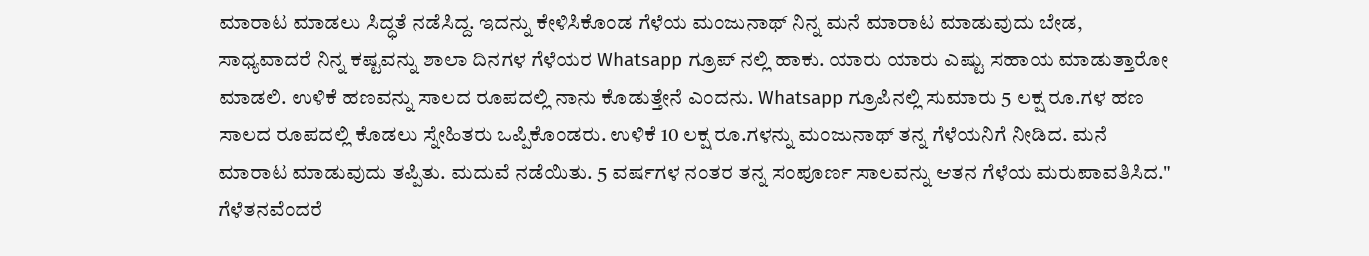ಮಾರಾಟ ಮಾಡಲು ಸಿದ್ಧತೆ ನಡೆಸಿದ್ದ. ಇದನ್ನು ಕೇಳಿಸಿಕೊಂಡ ಗೆಳೆಯ ಮಂಜುನಾಥ್ ನಿನ್ನ ಮನೆ ಮಾರಾಟ ಮಾಡುವುದು ಬೇಡ, ಸಾಧ್ಯವಾದರೆ ನಿನ್ನ ಕಷ್ಟವನ್ನು ಶಾಲಾ ದಿನಗಳ ಗೆಳೆಯರ Whatsapp ಗ್ರೂಪ್ ನಲ್ಲಿ ಹಾಕು. ಯಾರು ಯಾರು ಎಷ್ಟು ಸಹಾಯ ಮಾಡುತ್ತಾರೋ ಮಾಡಲಿ. ಉಳಿಕೆ ಹಣವನ್ನು ಸಾಲದ ರೂಪದಲ್ಲಿ ನಾನು ಕೊಡುತ್ತೇನೆ ಎಂದನು. Whatsapp ಗ್ರೂಪಿನಲ್ಲಿ ಸುಮಾರು 5 ಲಕ್ಷ ರೂ.ಗಳ ಹಣ ಸಾಲದ ರೂಪದಲ್ಲಿ ಕೊಡಲು ಸ್ನೇಹಿತರು ಒಪ್ಪಿಕೊಂಡರು. ಉಳಿಕೆ 10 ಲಕ್ಷ ರೂ.ಗಳನ್ನು ಮಂಜುನಾಥ್ ತನ್ನ ಗೆಳೆಯನಿಗೆ ನೀಡಿದ. ಮನೆ ಮಾರಾಟ ಮಾಡುವುದು ತಪ್ಪಿತು. ಮದುವೆ ನಡೆಯಿತು. 5 ವರ್ಷಗಳ ನಂತರ ತನ್ನ ಸಂಪೂರ್ಣ ಸಾಲವನ್ನು ಆತನ ಗೆಳೆಯ ಮರುಪಾವತಿಸಿದ."  ಗೆಳೆತನವೆಂದರೆ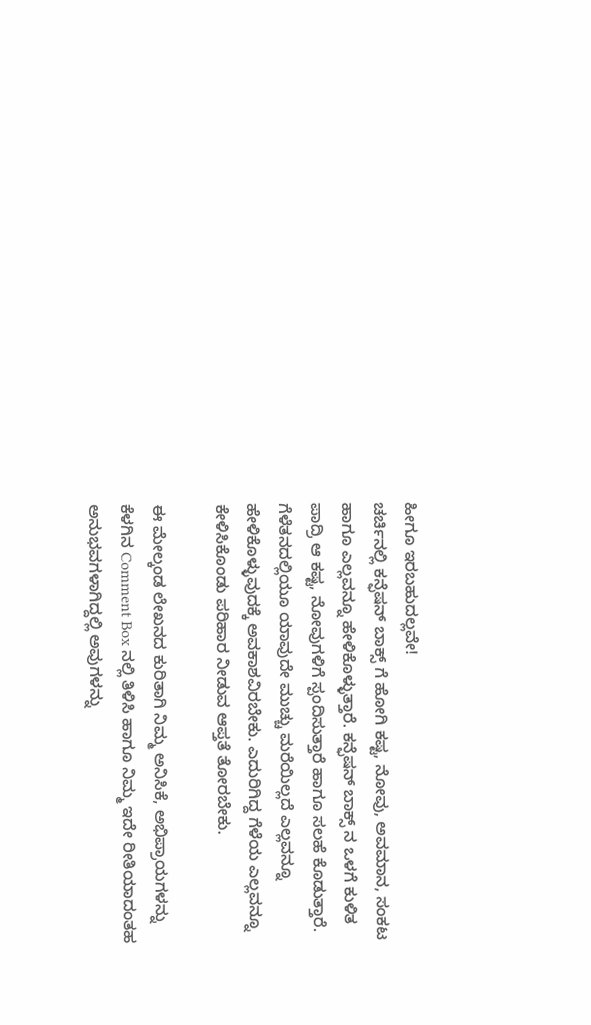ಹೀಗೂ ಇರಬಹುದಲ್ಲವೇ!
ಚರ್ಚಿನಲ್ಲಿ ಕನ್ಫೆಷನ್ ಬಾಕ್ಸ್ ಗೆ ಹೋಗಿ ಕಷ್ಟ, ನೋವು, ಅವಮಾನ, ಸಂಕಟ ಹಾಗೂ ಎಲ್ಲವನ್ನೂ ಹೇಳಿಕೊಳ್ಳುತ್ತಾರೆ. ಕನ್ಫೆಷನ್ ಬಾಕ್ಸ್ ನ ಒಳಗೆ ಕುಳಿತ ಪಾದ್ರಿ ಆ ಕಷ್ಟ, ನೋವುಗಳಿಗೆ ಸ್ಪಂದಿಸುತ್ತಾರೆ ಹಾಗೂ ಸಲಹೆ ಕೊಡುತ್ತಾರೆ. ಗೆಳೆತನದಲ್ಲಿಯೂ ಯಾವುದೇ ಮುಚ್ಚು ಮರೆಯಿಲ್ಲದೆ ಎಲ್ಲವನ್ನೂ ಹೇಳಿಕೊಳ್ಳುವುದಕ್ಕೆ ಅವಕಾಶವಿರಬೇಕು. ಎದುರಿಗಿದ್ದ ಗೆಳೆಯ ಎಲ್ಲವನ್ನೂ ಕೇಳಿಸಿಕೊಂಡು ಪರಿಹಾರ ನೀಡುವ ಆಪ್ತತೆ ತೋರಬೇಕು.

ಈ ಮೇಲ್ಕಂಡ ಲೇಖನದ ಕುರಿತಾಗಿ ನಿಮ್ಮ ಅನಿಸಿಕೆ, ಅಭಿಪ್ರಾಯಗಳನ್ನು ಕೆಳಗಿನ Comment Box ನಲ್ಲಿ ತಿಳಿಸಿ ಹಾಗೂ ನಿಮ್ಮ ಇದೇ ರೀತಿಯಾದಂತಹ ಅನುಭವಗಳಾಗಿದ್ದಲ್ಲಿ ಅವುಗಳನ್ನು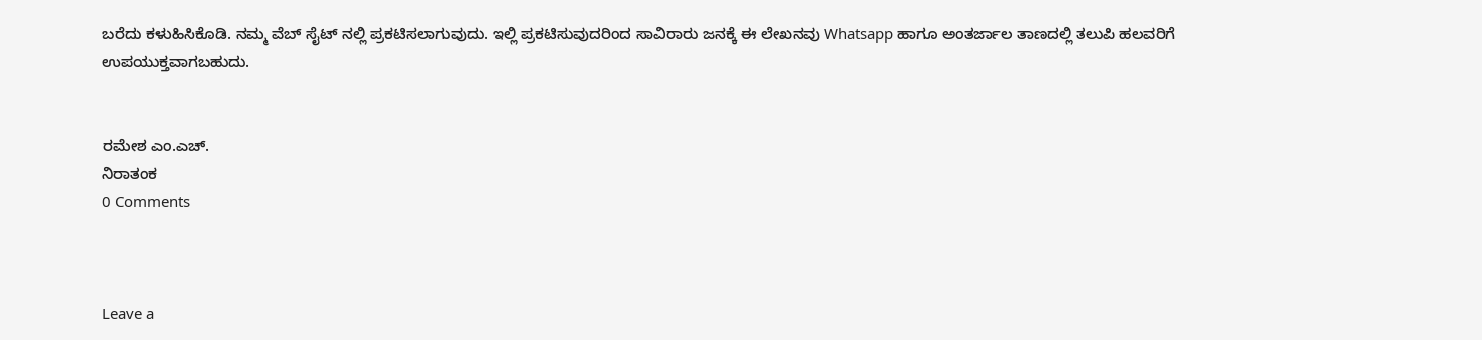ಬರೆದು ಕಳುಹಿಸಿಕೊಡಿ. ನಮ್ಮ ವೆಬ್ ಸೈಟ್ ನಲ್ಲಿ ಪ್ರಕಟಿಸಲಾಗುವುದು. ಇಲ್ಲಿ ಪ್ರಕಟಿಸುವುದರಿಂದ ಸಾವಿರಾರು ಜನಕ್ಕೆ ಈ ಲೇಖನವು Whatsapp ಹಾಗೂ ಅಂತರ್ಜಾಲ ತಾಣದಲ್ಲಿ ತಲುಪಿ ಹಲವರಿಗೆ ಉಪಯುಕ್ತವಾಗಬಹುದು.


ರಮೇಶ ಎಂ.ಎಚ್.
ನಿರಾತಂಕ
0 Comments



Leave a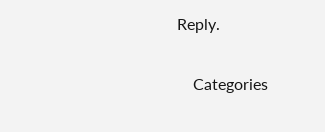Reply.

    Categories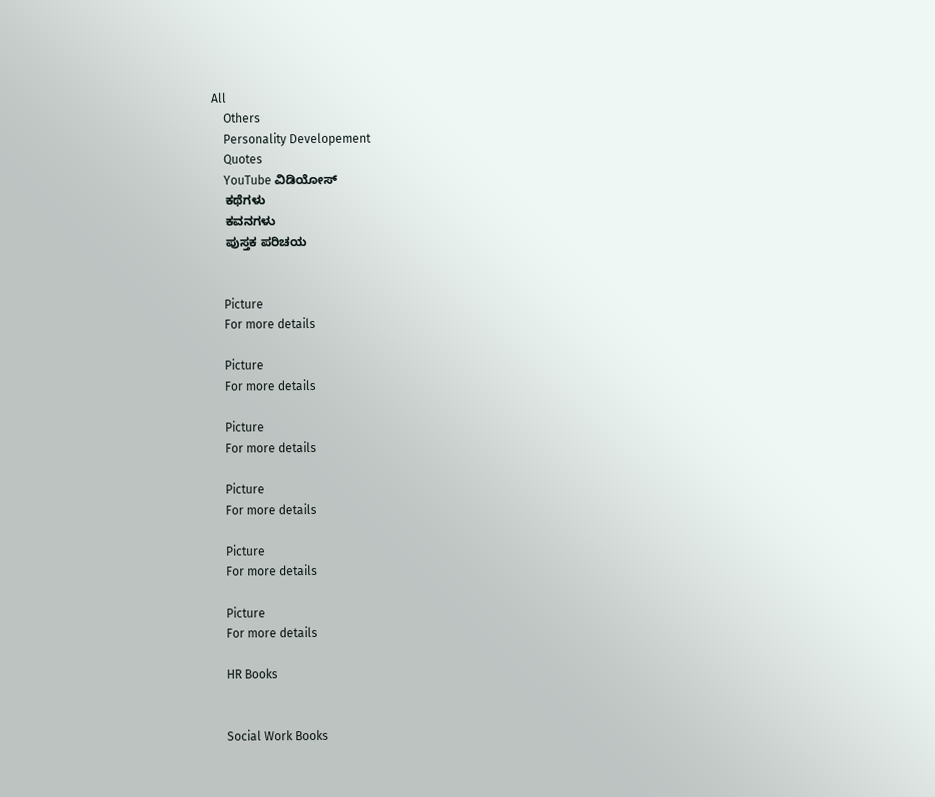All
    Others
    Personality Developement
    Quotes
    YouTube ವಿಡಿಯೋಸ್
    ಕಥೆಗಳು
    ಕವನಗಳು
    ಪುಸ್ತಕ ಪರಿಚಯ


    Picture
    For more details

    Picture
    For more details

    Picture
    For more details

    Picture
    For more details

    Picture
    For more details

    Picture
    For more details

    HR Books


    Social Work Books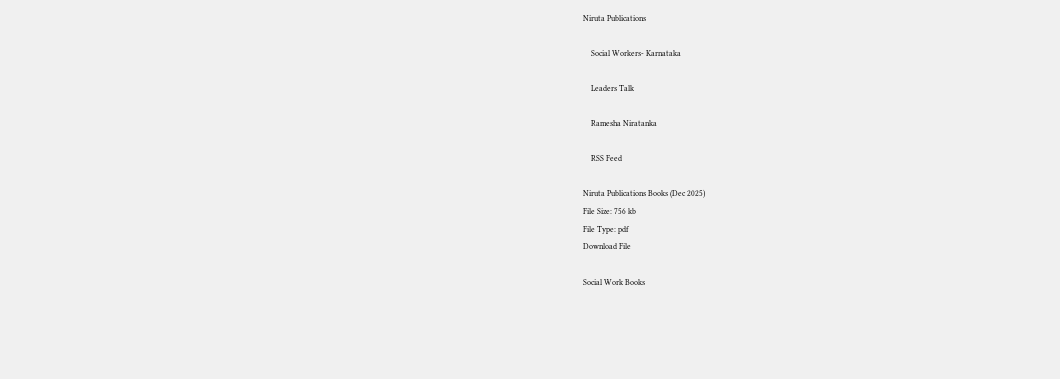Niruta Publications

    Social Workers- Karnataka

    Leaders Talk

    Ramesha Niratanka

    RSS Feed

Niruta Publications Books (Dec 2025)
File Size: 756 kb
File Type: pdf
Download File

Social Work Books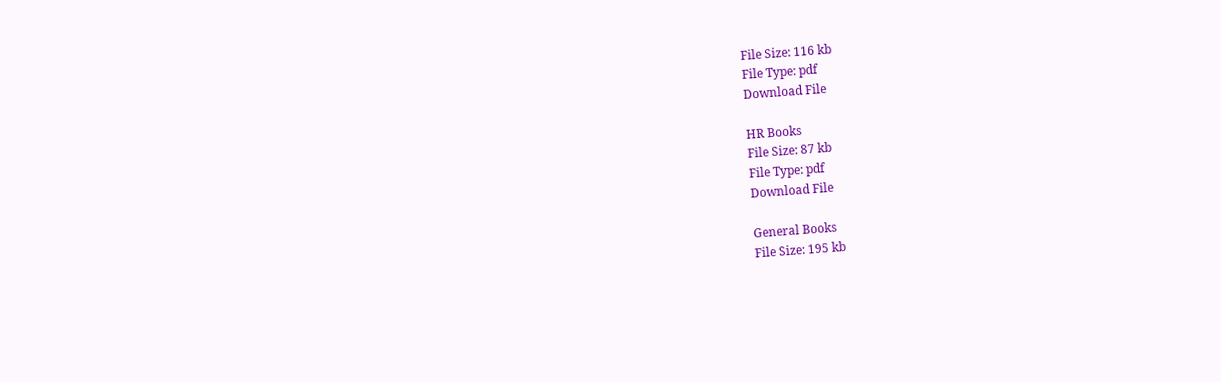File Size: 116 kb
File Type: pdf
Download File

HR Books
File Size: 87 kb
File Type: pdf
Download File

General Books
File Size: 195 kb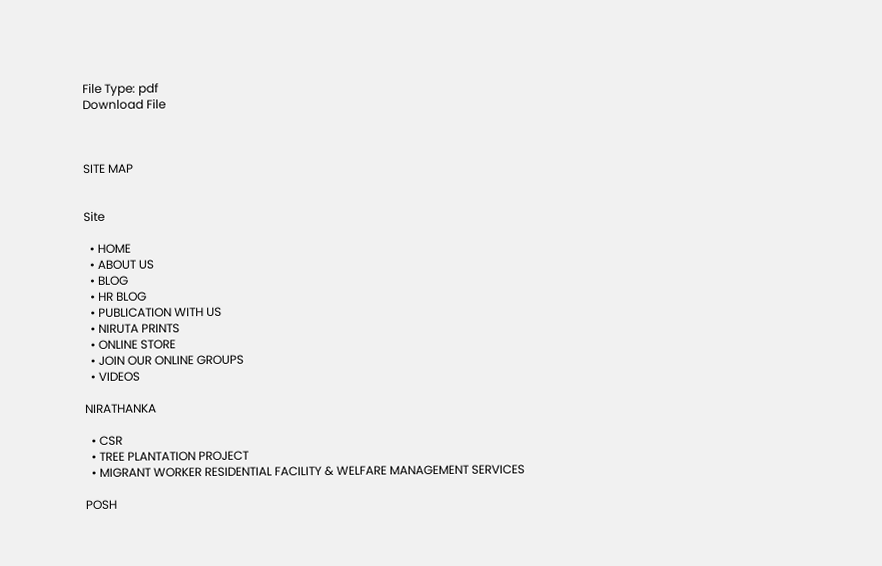File Type: pdf
Download File



SITE MAP


Site

  • HOME
  • ABOUT US
  • BLOG
  • HR BLOG
  • PUBLICATION WITH US
  • NIRUTA PRINTS
  • ONLINE STORE
  • JOIN OUR ONLINE GROUPS
  • VIDEOS

NIRATHANKA

  • CSR
  • TREE PLANTATION PROJECT
  • MIGRANT WORKER RESIDENTIAL FACILITY & WELFARE MANAGEMENT SERVICES

POSH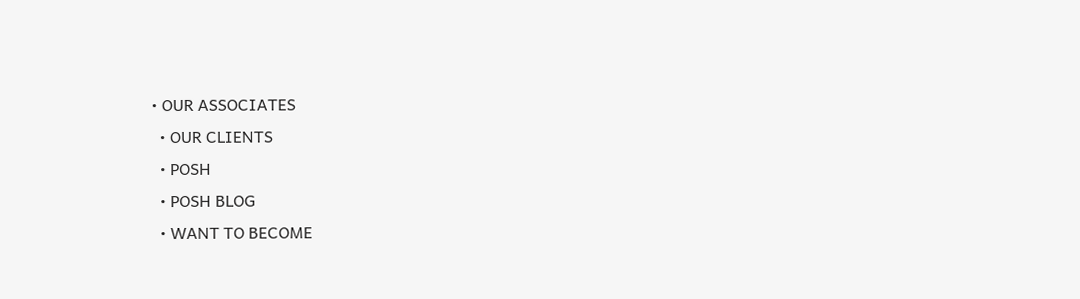• OUR ASSOCIATES
  • OUR CLIENTS
  • POSH
  • POSH BLOG
  • WANT TO BECOME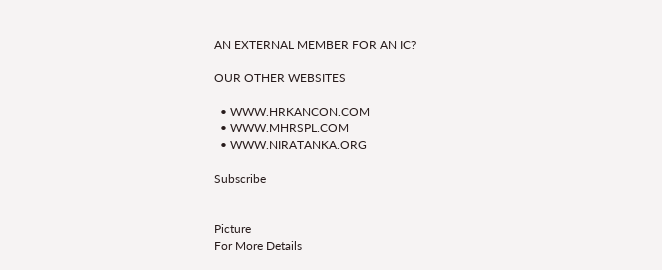AN EXTERNAL MEMBER FOR AN IC?

OUR OTHER WEBSITES

  • WWW.HRKANCON.COM
  • WWW.MHRSPL.COM
  • WWW.NIRATANKA.ORG

Subscribe


Picture
For More Details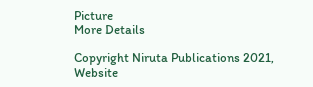Picture
More Details

Copyright Niruta Publications 2021,    Website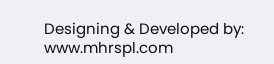Designing & Developed by: www.mhrspl.com